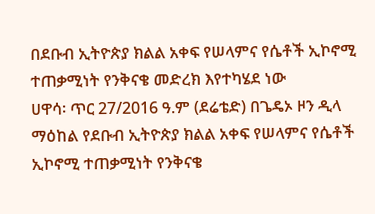በደቡብ ኢትዮጵያ ክልል አቀፍ የሠላምና የሴቶች ኢኮኖሚ ተጠቃሚነት የንቅናቄ መድረክ እየተካሄደ ነው
ሀዋሳ፡ ጥር 27/2016 ዓ.ም (ደሬቴድ) በጌዴኦ ዞን ዲላ ማዕከል የደቡብ ኢትዮጵያ ክልል አቀፍ የሠላምና የሴቶች ኢኮኖሚ ተጠቃሚነት የንቅናቄ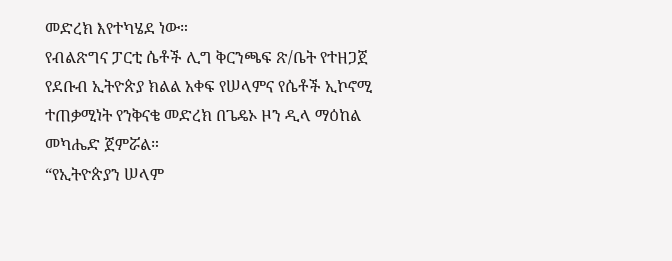መድረክ እየተካሄደ ነው።
የብልጽግና ፓርቲ ሴቶች ሊግ ቅርንጫፍ ጽ/ቤት የተዘጋጀ የደቡብ ኢትዮጵያ ክልል አቀፍ የሠላምና የሴቶች ኢኮኖሚ ተጠቃሚነት የንቅናቄ መድረክ በጌዴኦ ዞን ዲላ ማዕከል መካሔድ ጀምሯል።
“የኢትዮጵያን ሠላም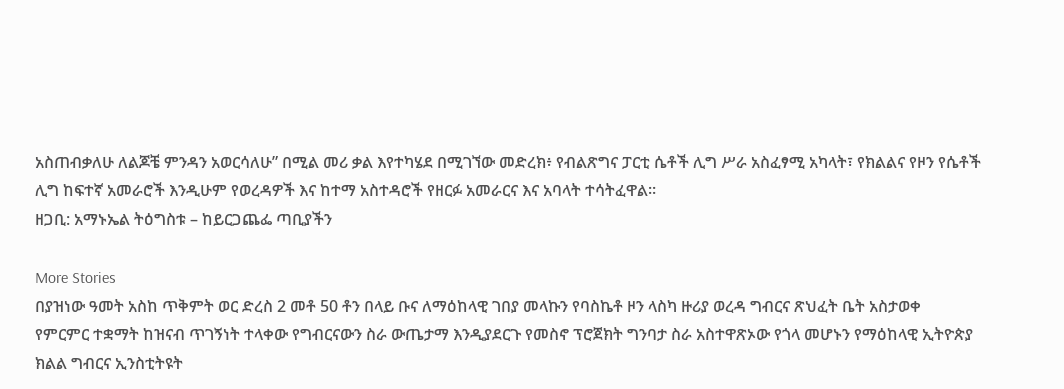አስጠብቃለሁ ለልጆቼ ምንዳን አወርሳለሁ” በሚል መሪ ቃል እየተካሄደ በሚገኘው መድረክ፥ የብልጽግና ፓርቲ ሴቶች ሊግ ሥራ አስፈፃሚ አካላት፣ የክልልና የዞን የሴቶች ሊግ ከፍተኛ አመራሮች እንዲሁም የወረዳዎች እና ከተማ አስተዳሮች የዘርፉ አመራርና እና አባላት ተሳትፈዋል።
ዘጋቢ: አማኑኤል ትዕግስቱ – ከይርጋጨፌ ጣቢያችን

More Stories
በያዝነው ዓመት አስከ ጥቅምት ወር ድረስ 2 መቶ 50 ቶን በላይ ቡና ለማዕከላዊ ገበያ መላኩን የባስኬቶ ዞን ላስካ ዙሪያ ወረዳ ግብርና ጽህፈት ቤት አስታወቀ
የምርምር ተቋማት ከዝናብ ጥገኝነት ተላቀው የግብርናውን ስራ ውጤታማ እንዲያደርጉ የመስኖ ፕሮጀክት ግንባታ ስራ አስተዋጽኦው የጎላ መሆኑን የማዕከላዊ ኢትዮጵያ ክልል ግብርና ኢንስቲትዩት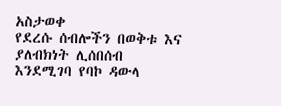አስታወቀ
የደረሱ ሰብሎችን በወቅቱ እና ያለብክነት ሊሰበሰብ እንደሚገባ የባኮ ዳውላ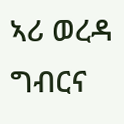ኣሪ ወረዳ ግብርና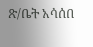ጽ/ቤት አሳሰበ